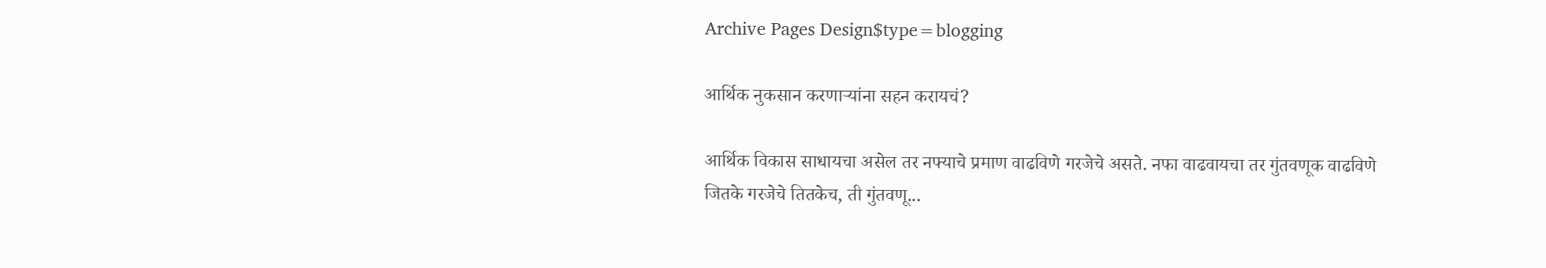Archive Pages Design$type=blogging

आर्थिक नुकसान करणाऱ्यांना सहन करायचं?

आर्थिक विकास साधायचा असेल तर नफ्याचे प्रमाण वाढविणे गरजेचे असते. नफा वाढवायचा तर गुंतवणूक वाढविणे जितके गरजेचे तितकेच, ती गुंतवणू...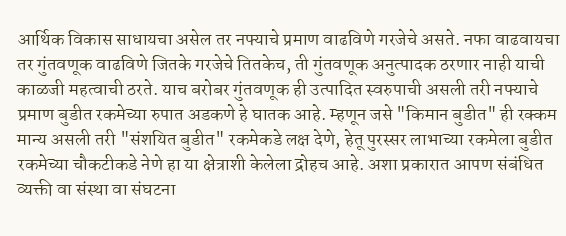आर्थिक विकास साधायचा असेल तर नफ्याचे प्रमाण वाढविणे गरजेचे असते. नफा वाढवायचा तर गुंतवणूक वाढविणे जितके गरजेचे तितकेच, ती गुंतवणूक अनुत्पादक ठरणार नाही याची काळजी महत्वाची ठरते. याच बरोबर गुंतवणूक ही उत्पादित स्वरुपाची असली तरी नफ्याचे प्रमाण बुडीत रकमेच्या रुपात अडकणे हे घातक आहे. म्हणून जसे "किमान बुडीत" ही रक्कम मान्य असली तरी "संशयित बुडीत" रकमेकडे लक्ष देणे, हेतू पुरस्सर लाभाच्या रकमेला बुडीत रकमेच्या चौकटीकडे नेणे हा या क्षेत्राशी केलेला द्रोहच आहे. अशा प्रकारात आपण संबंधित व्यक्ती वा संस्था वा संघटना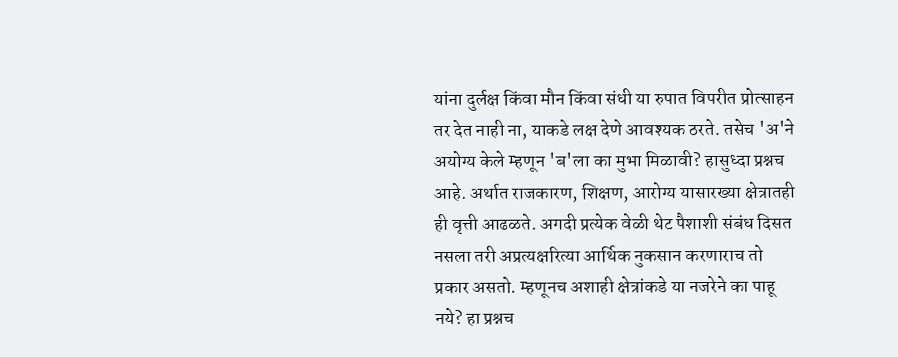यांना दुर्लक्ष किंवा मौन किंवा संधी या रुपात विपरीत प्रोत्साहन तर देत नाही ना, याकडे लक्ष देणे आवश्यक ठरते. तसेच 'अ'ने अयोग्य केले म्हणून 'ब'ला का मुभा मिळावी? हासुध्दा प्रश्नच आहे. अर्थात राजकारण, शिक्षण, आरोग्य यासारख्या क्षेत्रातही ही वृत्ती आढळते. अगदी प्रत्येक वेळी थेट पैशाशी संबंध दिसत नसला तरी अप्रत्यक्षरित्या आर्थिक नुकसान करणाराच तो प्रकार असतो. म्हणूनच अशाही क्षेत्रांकडे या नजरेने का पाहू नये? हा प्रश्नच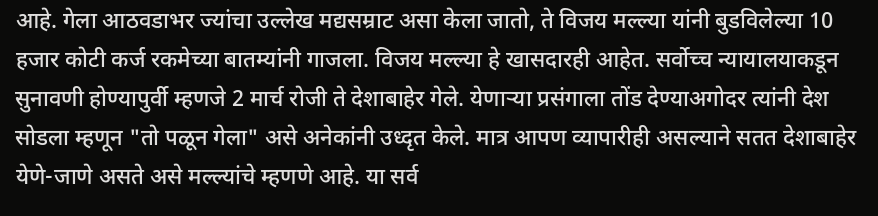आहे. गेला आठवडाभर ज्यांचा उल्लेख मद्यसम्राट असा केला जातो, ते विजय मल्ल्या यांनी बुडविलेल्या 10 हजार कोटी कर्ज रकमेच्या बातम्यांनी गाजला. विजय मल्ल्या हे खासदारही आहेत. सर्वोच्च न्यायालयाकडून सुनावणी होण्यापुर्वी म्हणजे 2 मार्च रोजी ते देशाबाहेर गेले. येणाऱ्या प्रसंगाला तोंड देण्याअगोदर त्यांनी देश सोडला म्हणून "तो पळून गेला" असे अनेकांनी उध्दृत केले. मात्र आपण व्यापारीही असल्याने सतत देशाबाहेर येणे-जाणे असते असे मल्ल्यांचे म्हणणे आहे. या सर्व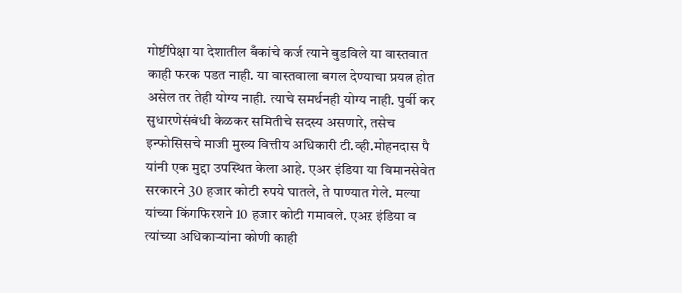गोष्टींपेक्षा या देशातील बँकांचे कर्ज त्याने बुडविले या वास्तवात काही फरक पडत नाही. या वास्तवाला बगल देण्याचा प्रयत्न होत असेल तर तेही योग्य नाही. त्याचे समर्थनही योग्य नाही. पुर्वी कर सुधारणेसंबंधी केळकर समितीचे सदस्य असणारे, तसेच इन्फोसिसचे माजी मुख्य वित्तीय अधिकारी टी.व्ही.मोहनदास पै यांनी एक मुद्दा उपस्थित केला आहे. एअर इंडिया या विमानसेवेत सरकारने 30 हजार कोटी रुपये घातले, ते पाण्यात गेले. मल्या यांच्या किंगफिरशने 10 हजार कोटी गमावले. एअऱ इंडिया व त्यांच्या अधिकाऱ्यांना कोणी काही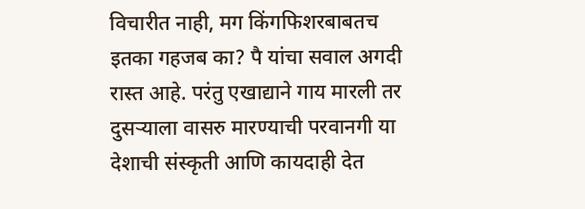विचारीत नाही, मग किंगफिशरबाबतच इतका गहजब का? पै यांचा सवाल अगदी रास्त आहे. परंतु एखाद्याने गाय मारली तर दुसऱ्याला वासरु मारण्याची परवानगी या देशाची संस्कृती आणि कायदाही देत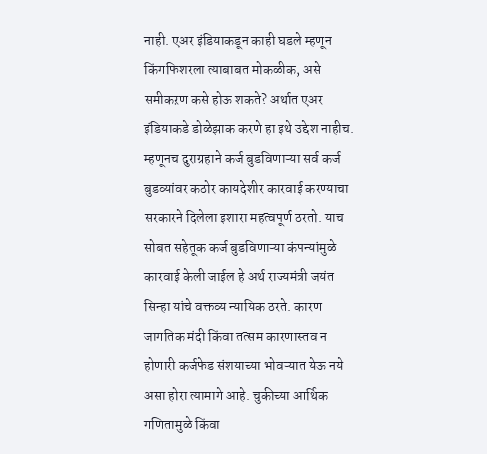नाही. एअर इंडियाकडून काही घडले म्हणून किंगफिशरला त्याबाबत मोकळीक, असे समीकऱण कसे होऊ शकते? अर्थात एअर इंडियाकडे डोळेझाक करणे हा इथे उद्देश नाहीच. म्हणूनच दुराग्रहाने कर्ज बुडविणाऱ्या सर्व कर्ज बुडव्यांवर कठोर कायदेशीर कारवाई करण्याचा सरकारने दिलेला इशारा महत्वपूर्ण ठरतो. याच सोबत सहेतूक कर्ज बुडविणाऱ्या कंपन्यांमुळे कारवाई केली जाईल हे अर्थ राज्यमंत्री जयंत सिन्हा यांचे वक्तव्य न्यायिक ठरते. कारण जागतिक मंदी किंवा तत्सम कारणास्तव न होणारी कर्जफेड संशयाच्या भोवऱ्यात येऊ नये असा होरा त्यामागे आहे. चुकीच्या आर्थिक गणितामुळे किंवा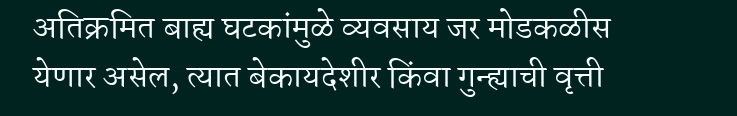अतिक्रमित बाह्य घटकांमुळे व्यवसाय जर मोडकळीस येणार असेल, त्यात बेकायदेशीर किंवा गुन्ह्याची वृत्ती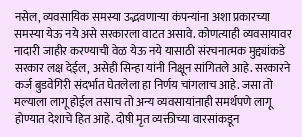नसेल, व्यवसायिक समस्या उद्भवणाऱ्या कंपन्यांना अशा प्रकारच्या समस्या येऊ नये असे सरकारला वाटत असावे. कोणत्याही व्यवसायावर नादारी जाहीर करण्याची वेळ येऊ नये यासाठी संरचनात्मक मुद्द्यांकडे सरकार लक्ष देईल, असेही सिन्हा यांनी निक्षून सांगितले आहे. सरकारने कर्ज बुडवेगिरी संदर्भात घेतलेला हा निर्णय चांगलाच आहे. जसा तो मल्याला लागू होईल तसाच तो अन्य व्यवसायांनाही समर्थपणे लागू होण्यात देशाचे हित आहे. दोषी मृत व्यक्तीच्या वारसांकडून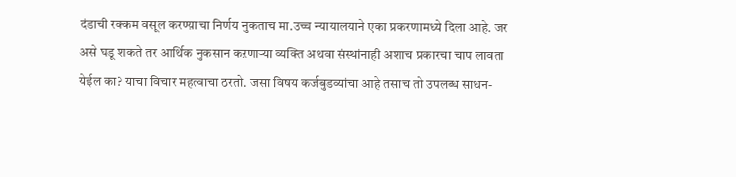दंडाची रक्कम वसूल करण्य़ाचा निर्णय नुकताच मा.उच्च न्यायालयाने एका प्रकरणामध्ये दिला आहे. जर असे घडू शकते तर आर्थिक नुकसान कऱणाऱ्या व्यक्ति अथवा संस्थांनाही अशाच प्रकारचा चाप लावता येईल का? याचा विचार महत्वाचा ठरतो. जसा विषय कर्जबुडव्यांचा आहे तसाच तो उपलब्ध साधन-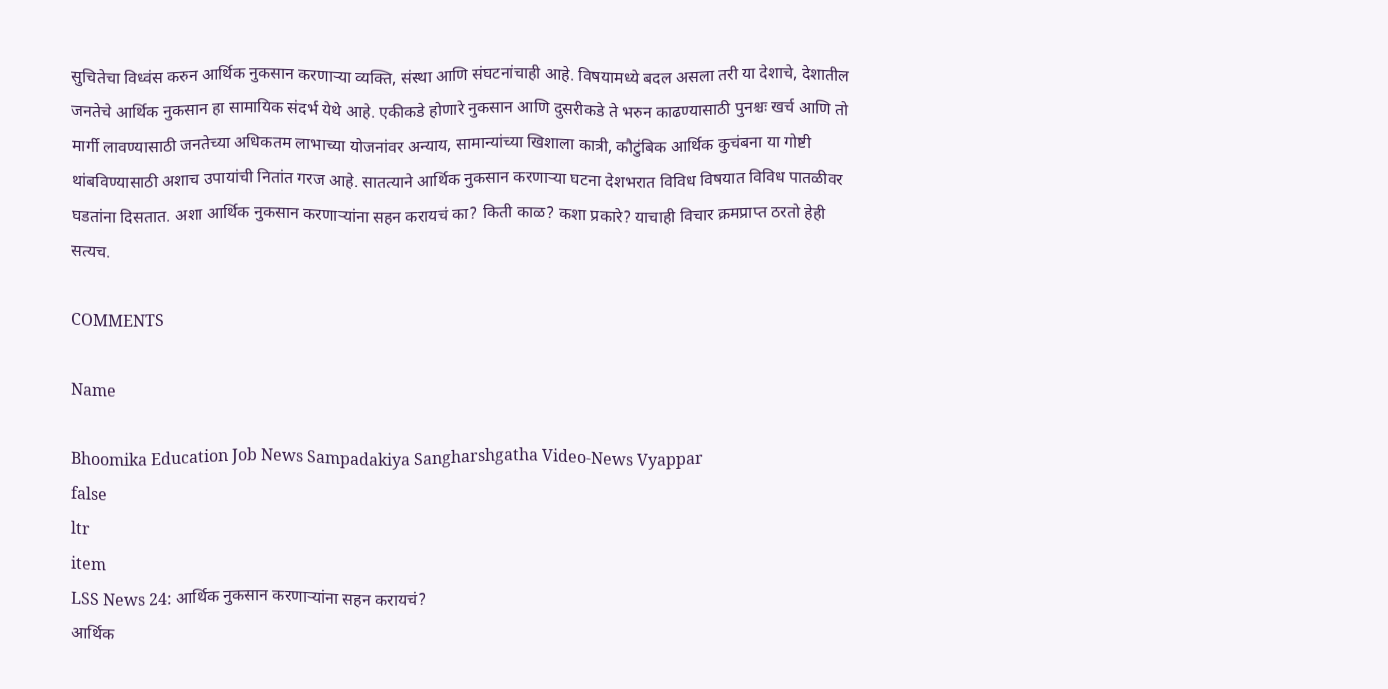सुचितेचा विध्वंस करुन आर्थिक नुकसान करणाऱ्या व्यक्ति, संस्था आणि संघटनांचाही आहे. विषयामध्ये बदल असला तरी या देशाचे, देशातील जनतेचे आर्थिक नुकसान हा सामायिक संदर्भ येथे आहे. एकीकडे होणारे नुकसान आणि दुसरीकडे ते भरुन काढण्यासाठी पुनश्चः खर्च आणि तो मार्गी लावण्यासाठी जनतेच्या अधिकतम लाभाच्या योजनांवर अन्याय, सामान्यांच्या खिशाला कात्री, कौटुंबिक आर्थिक कुचंबना या गोष्टी थांबविण्यासाठी अशाच उपायांची नितांत गरज आहे. सातत्याने आर्थिक नुकसान करणाऱ्या घटना देशभरात विविध विषयात विविध पातळीवर घडतांना दिसतात. अशा आर्थिक नुकसान करणाऱ्यांना सहन करायचं का? किती काळ? कशा प्रकारे? याचाही विचार क्रमप्राप्त ठरतो हेही सत्यच.

COMMENTS

Name

Bhoomika Education Job News Sampadakiya Sangharshgatha Video-News Vyappar
false
ltr
item
LSS News 24: आर्थिक नुकसान करणाऱ्यांना सहन करायचं?
आर्थिक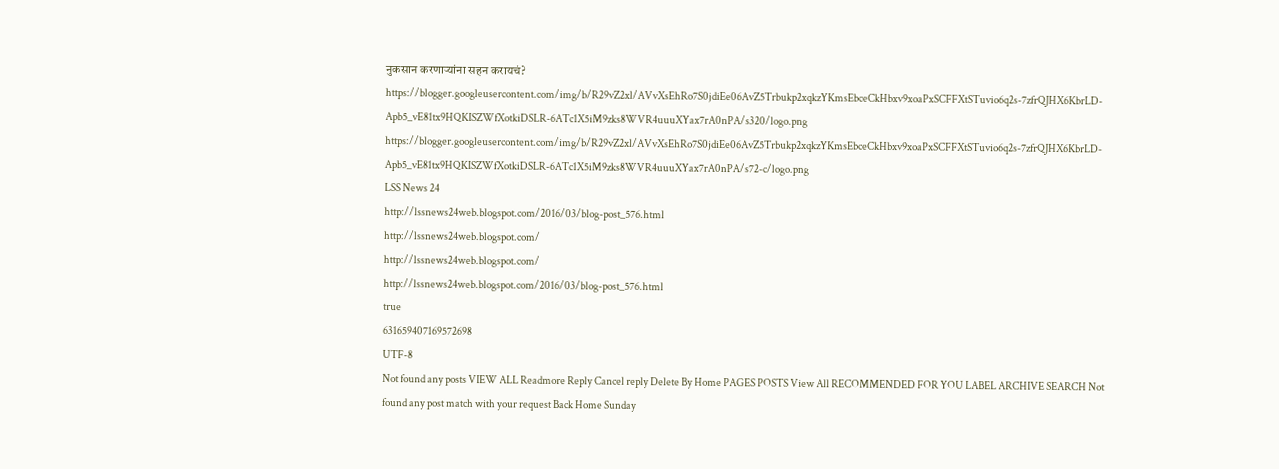नुकसान करणाऱ्यांना सहन करायचं?
https://blogger.googleusercontent.com/img/b/R29vZ2xl/AVvXsEhRo7S0jdiEe06AvZ5Trbukp2xqkzYKmsEbceCkHbxv9xoaPxSCFFXtSTuvio6q2s-7zfrQJHX6KbrLD-Apb5_vE81tx9HQKISZWfXotkiDSLR-6ATc1X5iM9zks8WVR4uuuXYax7rA0nPA/s320/logo.png
https://blogger.googleusercontent.com/img/b/R29vZ2xl/AVvXsEhRo7S0jdiEe06AvZ5Trbukp2xqkzYKmsEbceCkHbxv9xoaPxSCFFXtSTuvio6q2s-7zfrQJHX6KbrLD-Apb5_vE81tx9HQKISZWfXotkiDSLR-6ATc1X5iM9zks8WVR4uuuXYax7rA0nPA/s72-c/logo.png
LSS News 24
http://lssnews24web.blogspot.com/2016/03/blog-post_576.html
http://lssnews24web.blogspot.com/
http://lssnews24web.blogspot.com/
http://lssnews24web.blogspot.com/2016/03/blog-post_576.html
true
631659407169572698
UTF-8
Not found any posts VIEW ALL Readmore Reply Cancel reply Delete By Home PAGES POSTS View All RECOMMENDED FOR YOU LABEL ARCHIVE SEARCH Not found any post match with your request Back Home Sunday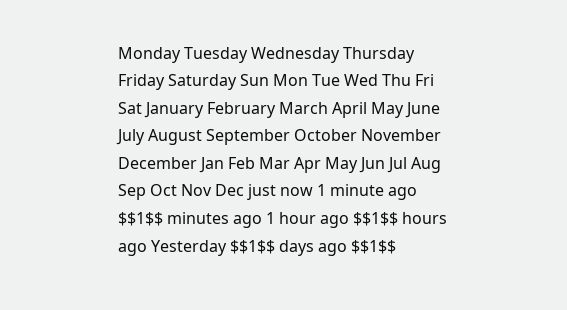Monday Tuesday Wednesday Thursday Friday Saturday Sun Mon Tue Wed Thu Fri Sat January February March April May June July August September October November December Jan Feb Mar Apr May Jun Jul Aug Sep Oct Nov Dec just now 1 minute ago $$1$$ minutes ago 1 hour ago $$1$$ hours ago Yesterday $$1$$ days ago $$1$$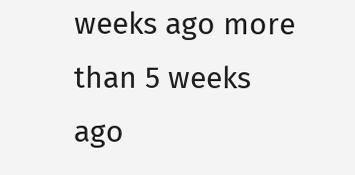weeks ago more than 5 weeks ago